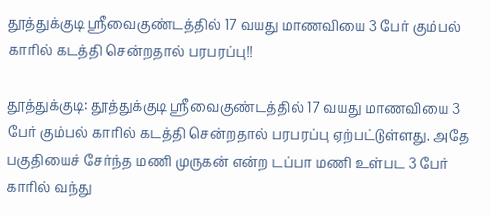தூத்துக்குடி ஸ்ரீவைகுண்டத்தில் 17 வயது மாணவியை 3 பேர் கும்பல் காரில் கடத்தி சென்றதால் பரபரப்பு!!

தூத்துக்குடி: தூத்துக்குடி ஸ்ரீவைகுண்டத்தில் 17 வயது மாணவியை 3 பேர் கும்பல் காரில் கடத்தி சென்றதால் பரபரப்பு ஏற்பட்டுள்ளது. அதே பகுதியைச் சேர்ந்த மணி முருகன் என்ற டப்பா மணி உள்பட 3 பேர் காரில் வந்து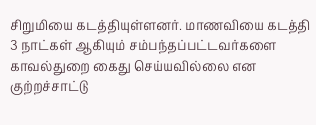சிறுமியை கடத்தியுள்ளனர். மாணவியை கடத்தி 3 நாட்கள் ஆகியும் சம்பந்தப்பட்டவர்களை காவல்துறை கைது செய்யவில்லை என குற்றச்சாட்டு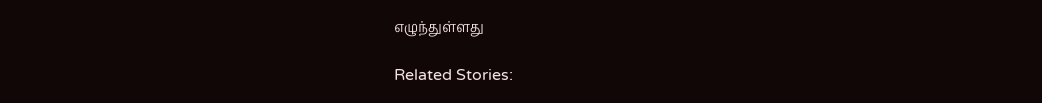எழுந்துள்ளது

Related Stories: